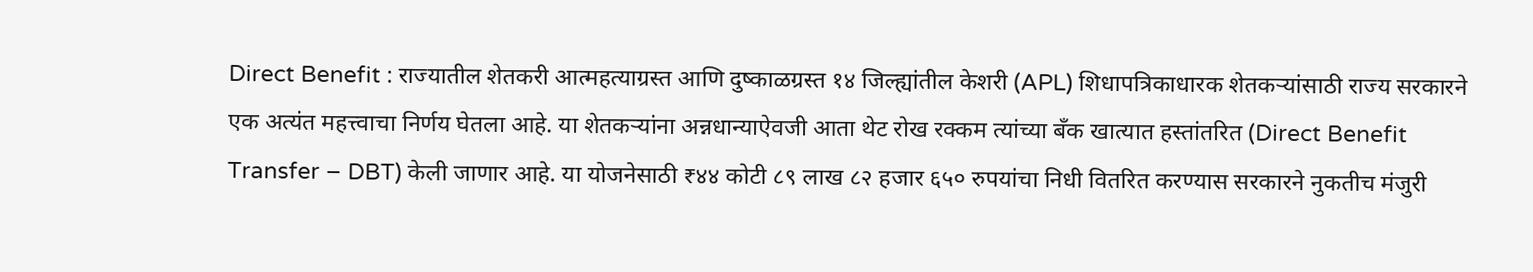Direct Benefit : राज्यातील शेतकरी आत्महत्याग्रस्त आणि दुष्काळग्रस्त १४ जिल्ह्यांतील केशरी (APL) शिधापत्रिकाधारक शेतकऱ्यांसाठी राज्य सरकारने एक अत्यंत महत्त्वाचा निर्णय घेतला आहे. या शेतकऱ्यांना अन्नधान्याऐवजी आता थेट रोख रक्कम त्यांच्या बँक खात्यात हस्तांतरित (Direct Benefit Transfer – DBT) केली जाणार आहे. या योजनेसाठी ₹४४ कोटी ८९ लाख ८२ हजार ६५० रुपयांचा निधी वितरित करण्यास सरकारने नुकतीच मंजुरी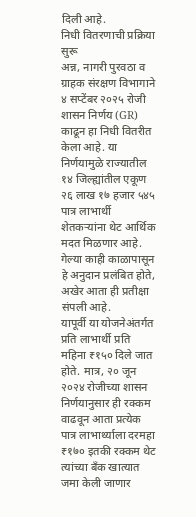दिली आहे.
निधी वितरणाची प्रक्रिया सुरू
अन्न, नागरी पुरवठा व ग्राहक संरक्षण विभागाने ४ सप्टेंबर २०२५ रोजी शासन निर्णय (GR) काढून हा निधी वितरीत केला आहे. या निर्णयामुळे राज्यातील १४ जिल्ह्यांतील एकूण २६ लाख १७ हजार ५४५ पात्र लाभार्थी शेतकऱ्यांना थेट आर्थिक मदत मिळणार आहे. गेल्या काही काळापासून हे अनुदान प्रलंबित होते, अखेर आता ही प्रतीक्षा संपली आहे.
यापूर्वी या योजनेअंतर्गत प्रति लाभार्थी प्रति महिना ₹१५० दिले जात होते. मात्र, २० जून २०२४ रोजीच्या शासन निर्णयानुसार ही रक्कम वाढवून आता प्रत्येक पात्र लाभार्थ्याला दरमहा ₹१७० इतकी रक्कम थेट त्यांच्या बँक खात्यात जमा केली जाणार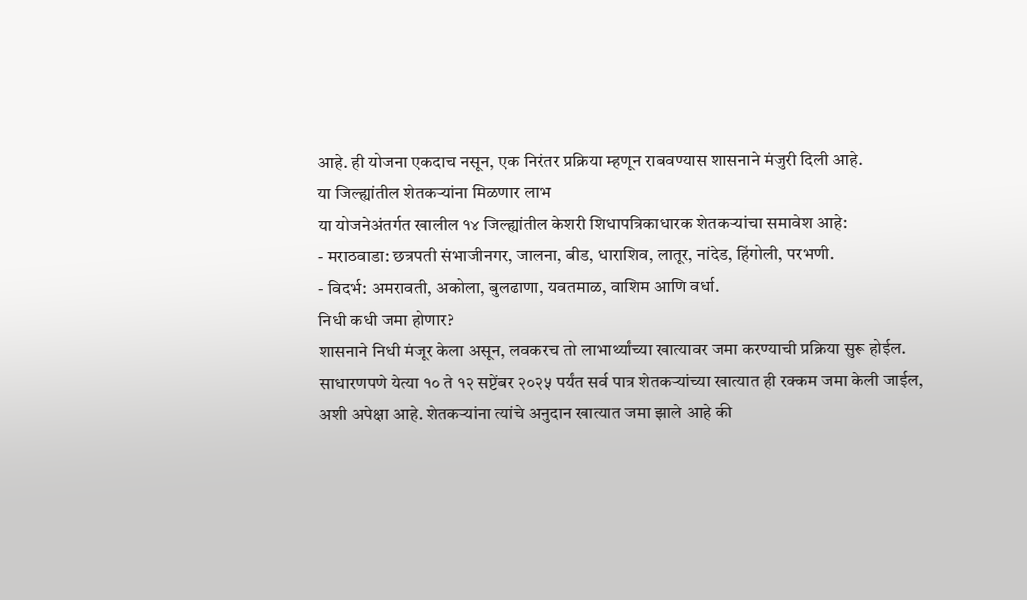आहे. ही योजना एकदाच नसून, एक निरंतर प्रक्रिया म्हणून राबवण्यास शासनाने मंजुरी दिली आहे.
या जिल्ह्यांतील शेतकऱ्यांना मिळणार लाभ
या योजनेअंतर्गत खालील १४ जिल्ह्यांतील केशरी शिधापत्रिकाधारक शेतकऱ्यांचा समावेश आहे:
- मराठवाडा: छत्रपती संभाजीनगर, जालना, बीड, धाराशिव, लातूर, नांदेड, हिंगोली, परभणी.
- विदर्भ: अमरावती, अकोला, बुलढाणा, यवतमाळ, वाशिम आणि वर्धा.
निधी कधी जमा होणार?
शासनाने निधी मंजूर केला असून, लवकरच तो लाभार्थ्यांच्या खात्यावर जमा करण्याची प्रक्रिया सुरू होईल. साधारणपणे येत्या १० ते १२ सप्टेंबर २०२५ पर्यंत सर्व पात्र शेतकऱ्यांच्या खात्यात ही रक्कम जमा केली जाईल, अशी अपेक्षा आहे. शेतकऱ्यांना त्यांचे अनुदान खात्यात जमा झाले आहे की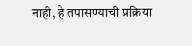नाही, हे तपासण्याची प्रक्रिया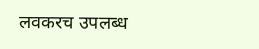लवकरच उपलब्ध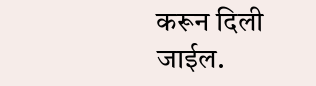करून दिली जाईल.